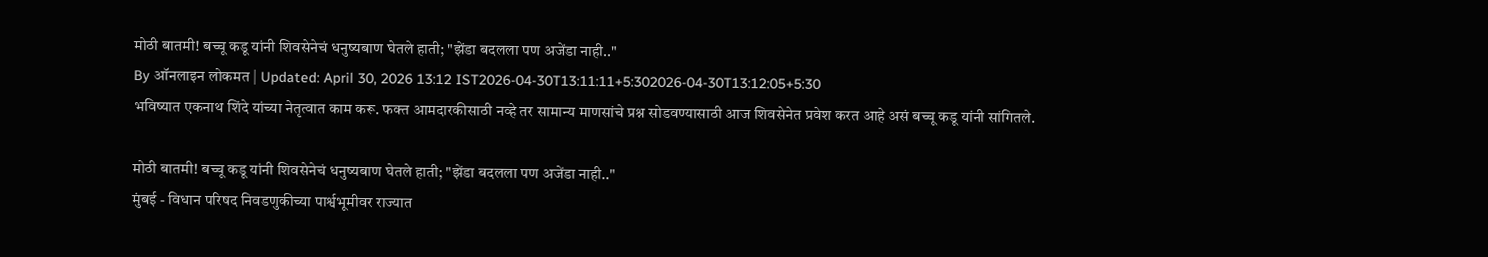मोठी बातमी! बच्चू कडू यांनी शिवसेनेचं धनुष्यबाण घेतले हाती; "झेंडा बदलला पण अजेंडा नाही.."
By ऑनलाइन लोकमत | Updated: April 30, 2026 13:12 IST2026-04-30T13:11:11+5:302026-04-30T13:12:05+5:30
भविष्यात एकनाथ शिंदे यांच्या नेतृत्वात काम करू. फक्त आमदारकीसाठी नव्हे तर सामान्य माणसांचे प्रश्न सोडवण्यासाठी आज शिवसेनेत प्रवेश करत आहे असं बच्चू कडू यांनी सांगितले.

मोठी बातमी! बच्चू कडू यांनी शिवसेनेचं धनुष्यबाण घेतले हाती; "झेंडा बदलला पण अजेंडा नाही.."
मुंबई - विधान परिषद निवडणुकीच्या पार्श्वभूमीवर राज्यात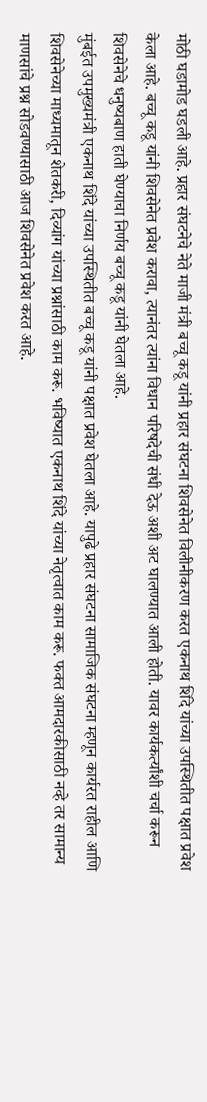मोठी घडामोड घडली आहे. प्रहार संघटनेचे नेते माजी मंत्री बच्चू कडू यांनी प्रहार संघटना शिवसेनेत विलीनीकरण करत एकनाथ शिंदे यांच्या उपस्थितीत पक्षात प्रवेश केला आहे. बच्चू कडू यांनी शिवसेनेत प्रवेश करावा, त्यानंतर त्यांना विधान परिषदेची संधी देऊ अशी अट घालण्यात आली होती. यावर कार्यकर्त्यांशी चर्चा करून शिवसेनेचे धनुष्यबाण हाती घेण्याचा निर्णय बच्चू कडू यांनी घेतला आहे.
मुंबईत उपमुख्यमंत्री एकनाथ शिंदे यांच्या उपस्थितीत बच्चू कडू यांनी पक्षात प्रवेश घेतला आहे. यापुढे प्रहार संघटना सामाजिक संघटना म्हणून कार्यरत राहील आणि शिवसेनेच्या माध्यमातून शेतकरी, दिव्यांग यांच्या प्रश्नांसाठी काम करू. भविष्यात एकनाथ शिंदे यांच्या नेतृत्वात काम करू. फक्त आमदारकीसाठी नव्हे तर सामान्य माणसांचे प्रश्न सोडवण्यासाठी आज शिवसेनेत प्रवेश करत आहे.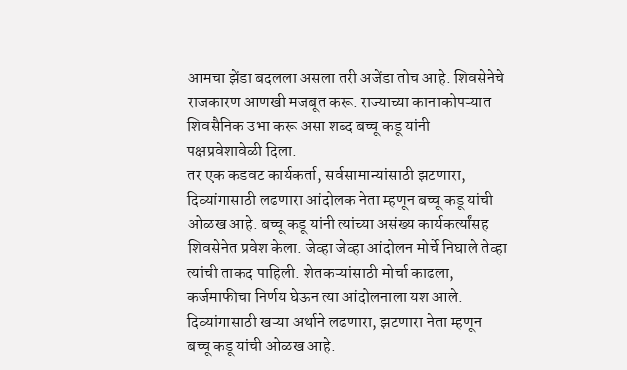आमचा झेंडा बदलला असला तरी अजेंडा तोच आहे. शिवसेनेचे राजकारण आणखी मजबूत करू. राज्याच्या कानाकोपऱ्यात शिवसैनिक उभा करू असा शब्द बच्चू कडू यांनी पक्षप्रवेशावेळी दिला.
तर एक कडवट कार्यकर्ता, सर्वसामान्यांसाठी झटणारा, दिव्यांगासाठी लढणारा आंदोलक नेता म्हणून बच्चू कडू यांची ओळख आहे. बच्चू कडू यांनी त्यांच्या असंख्य कार्यकर्त्यांसह शिवसेनेत प्रवेश केला. जेव्हा जेव्हा आंदोलन मोर्चे निघाले तेव्हा त्यांची ताकद पाहिली. शेतकऱ्यांसाठी मोर्चा काढला, कर्जमाफीचा निर्णय घेऊन त्या आंदोलनाला यश आले. दिव्यांगासाठी खऱ्या अर्थाने लढणारा, झटणारा नेता म्हणून बच्चू कडू यांची ओळख आहे.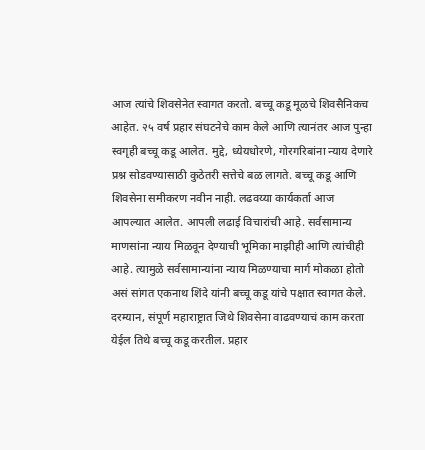आज त्यांचे शिवसेनेत स्वागत करतो. बच्चू कडू मूळचे शिवसैनिकच आहेत. २५ वर्ष प्रहार संघटनेचे काम केले आणि त्यानंतर आज पुन्हा स्वगृही बच्चू कडू आलेत. मुद्दे, ध्येयधोरणे, गोरगरिबांना न्याय देणारे प्रश्न सोडवण्यासाठी कुठेतरी सत्तेचे बळ लागते. बच्चू कडू आणि शिवसेना समीकरण नवीन नाही. लढवय्या कार्यकर्ता आज आपल्यात आलेत. आपली लढाई विचारांची आहे. सर्वसामान्य माणसांना न्याय मिळवून देण्याची भूमिका माझीही आणि त्यांचीही आहे. त्यामुळे सर्वसामान्यांना न्याय मिळण्याचा मार्ग मोकळा होतो असं सांगत एकनाथ शिंदे यांनी बच्चू कडू यांचे पक्षात स्वागत केले.
दरम्यान, संपूर्ण महाराष्ट्रात जिथे शिवसेना वाढवण्याचं काम करता येईल तिथे बच्चू कडू करतील. प्रहार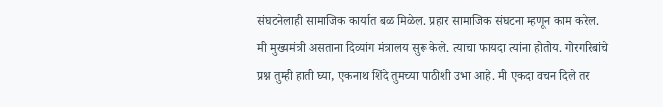संघटनेलाही सामाजिक कार्यात बळ मिळेल. प्रहार सामाजिक संघटना म्हणून काम करेल. मी मुख्यमंत्री असताना दिव्यांग मंत्रालय सुरू केले. त्याचा फायदा त्यांना होतोय. गोरगरिबांचे प्रश्न तुम्ही हाती घ्या, एकनाथ शिंदे तुमच्या पाठीशी उभा आहे. मी एकदा वचन दिले तर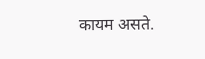कायम असते.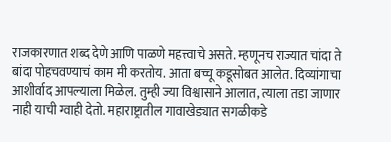राजकारणात शब्द देणे आणि पाळणे महत्त्वाचे असते. म्हणूनच राज्यात चांदा ते बांदा पोहचवण्याचं काम मी करतोय. आता बच्चू कडूसोबत आलेत. दिव्यांगाचा आशीर्वाद आपल्याला मिळेल. तुम्ही ज्या विश्वासाने आलात, त्याला तडा जाणार नाही याची ग्वाही देतो. महाराष्ट्रातील गावाखेड्यात सगळीकडे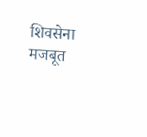शिवसेना मजबूत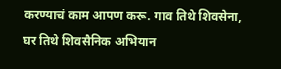करण्याचं काम आपण करू. गाव तिथे शिवसेना, घर तिथे शिवसैनिक अभियान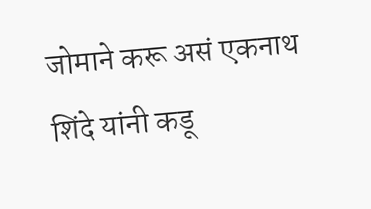जोमाने करू असं एकनाथ शिंदे यांनी कडू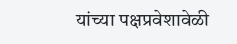यांच्या पक्षप्रवेशावेळी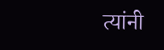त्यांनी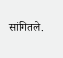सांगितले.